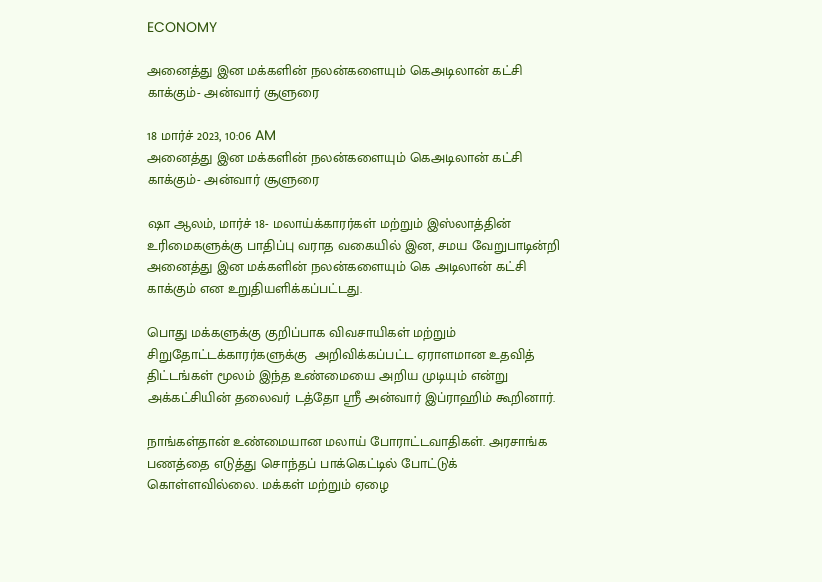ECONOMY

அனைத்து இன மக்களின் நலன்களையும் கெஅடிலான் கட்சி காக்கும்- அன்வார் சூளுரை

18 மார்ச் 2023, 10:06 AM
அனைத்து இன மக்களின் நலன்களையும் கெஅடிலான் கட்சி காக்கும்- அன்வார் சூளுரை

ஷா ஆலம், மார்ச் 18- மலாய்க்காரர்கள் மற்றும் இஸ்லாத்தின் உரிமைகளுக்கு பாதிப்பு வராத வகையில் இன, சமய வேறுபாடின்றி அனைத்து இன மக்களின் நலன்களையும் கெ அடிலான் கட்சி காக்கும் என உறுதியளிக்கப்பட்டது.

பொது மக்களுக்கு குறிப்பாக விவசாயிகள் மற்றும் சிறுதோட்டக்காரர்களுக்கு  அறிவிக்கப்பட்ட ஏராளமான உதவித் திட்டங்கள் மூலம் இந்த உண்மையை அறிய முடியும் என்று அக்கட்சியின் தலைவர் டத்தோ ஸ்ரீ அன்வார் இப்ராஹிம் கூறினார்.

நாங்கள்தான் உண்மையான மலாய் போராட்டவாதிகள். அரசாங்க பணத்தை எடுத்து சொந்தப் பாக்கெட்டில் போட்டுக் கொள்ளவில்லை. மக்கள் மற்றும் ஏழை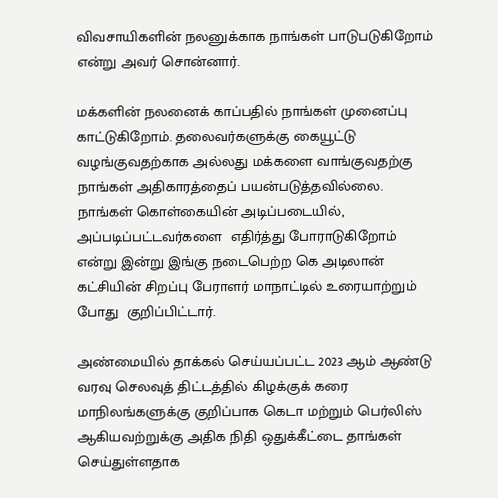விவசாயிகளின் நலனுக்காக நாங்கள் பாடுபடுகிறோம் என்று அவர் சொன்னார்.

மக்களின் நலனைக் காப்பதில் நாங்கள் முனைப்பு காட்டுகிறோம். தலைவர்களுக்கு கையூட்டு வழங்குவதற்காக அல்லது மக்களை வாங்குவதற்கு நாங்கள் அதிகாரத்தைப் பயன்படுத்தவில்லை. நாங்கள் கொள்கையின் அடிப்படையில், அப்படிப்பட்டவர்களை  எதிர்த்து போராடுகிறோம் என்று இன்று இங்கு நடைபெற்ற கெ அடிலான் கட்சியின் சிறப்பு பேராளர் மாநாட்டில் உரையாற்றும் போது  குறிப்பிட்டார்.

அண்மையில் தாக்கல் செய்யப்பட்ட 2023 ஆம் ஆண்டு வரவு செலவுத் திட்டத்தில் கிழக்குக் கரை மாநிலங்களுக்கு குறிப்பாக கெடா மற்றும் பெர்லிஸ் ஆகியவற்றுக்கு அதிக நிதி ஒதுக்கீட்டை தாங்கள் செய்துள்ளதாக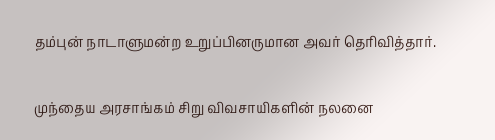தம்புன் நாடாளுமன்ற உறுப்பினருமான அவர் தெரிவித்தார்.

முந்தைய அரசாங்கம் சிறு விவசாயிகளின் நலனை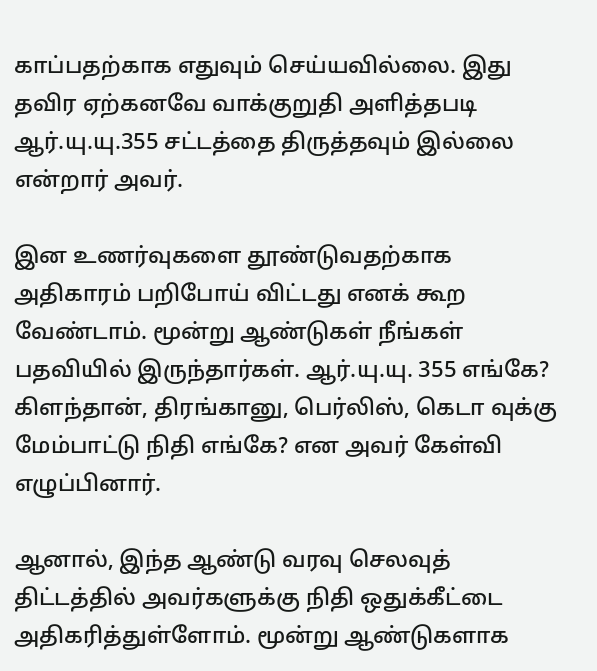காப்பதற்காக எதுவும் செய்யவில்லை. இது தவிர ஏற்கனவே வாக்குறுதி அளித்தபடி ஆர்.யு.யு.355 சட்டத்தை திருத்தவும் இல்லை என்றார் அவர்.

இன உணர்வுகளை தூண்டுவதற்காக அதிகாரம் பறிபோய் விட்டது எனக் கூற வேண்டாம். மூன்று ஆண்டுகள் நீங்கள் பதவியில் இருந்தார்கள். ஆர்.யு.யு. 355 எங்கே? கிளந்தான், திரங்கானு, பெர்லிஸ், கெடா வுக்கு மேம்பாட்டு நிதி எங்கே? என அவர் கேள்வி எழுப்பினார்.

ஆனால், இந்த ஆண்டு வரவு செலவுத் திட்டத்தில் அவர்களுக்கு நிதி ஒதுக்கீட்டை அதிகரித்துள்ளோம். மூன்று ஆண்டுகளாக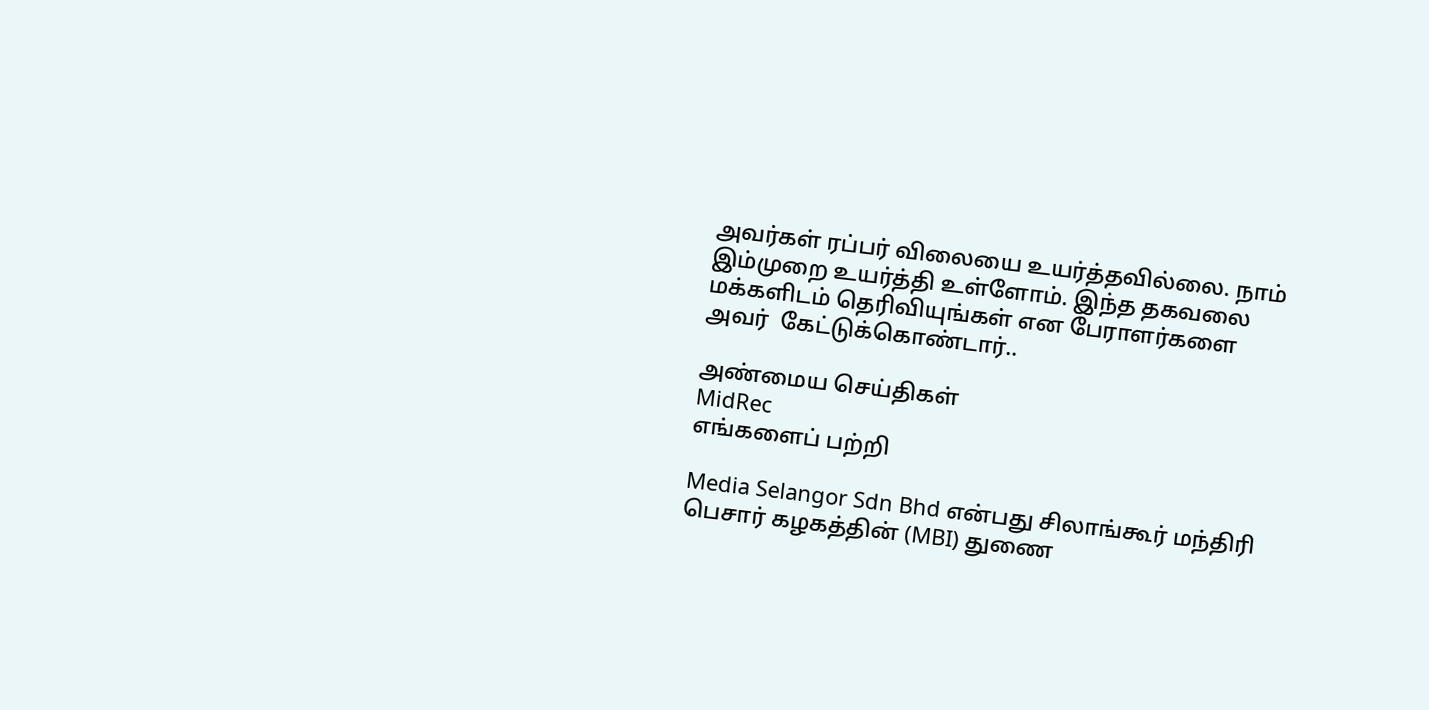அவர்கள் ரப்பர் விலையை உயர்த்தவில்லை. நாம் இம்முறை உயர்த்தி உள்ளோம். இந்த தகவலை மக்களிடம் தெரிவியுங்கள் என பேராளர்களை  அவர்  கேட்டுக்கொண்டார்..

அண்மைய செய்திகள்
MidRec
எங்களைப் பற்றி

Media Selangor Sdn Bhd என்பது சிலாங்கூர் மந்திரி பெசார் கழகத்தின் (MBI) துணை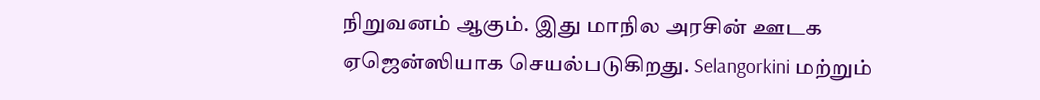நிறுவனம் ஆகும். இது மாநில அரசின் ஊடக ஏஜென்ஸியாக செயல்படுகிறது. Selangorkini மற்றும்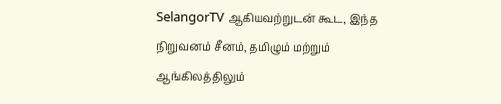SelangorTV ஆகியவற்றுடன் கூட, இந்த நிறுவனம் சீனம், தமிழும் மற்றும் ஆங்கிலத்திலும்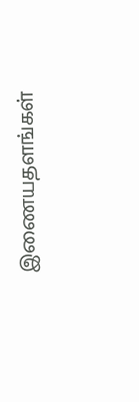இணையதளங்கள்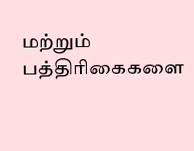மற்றும் பத்திரிகைகளை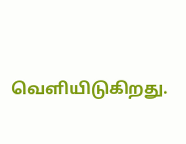வெளியிடுகிறது.